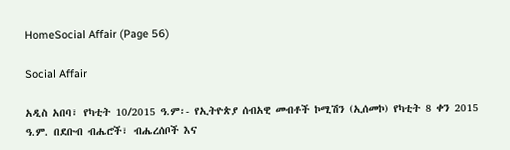HomeSocial Affair (Page 56)

Social Affair

አዲስ አበባ፣ የካቲት 10/2015 ዓ.ም፡- የኢትዮጵያ ሰብአዊ መብቶች ኮሚሽን (ኢሰመኮ) የካቲት 8 ቀን 2015 ዓ.ም. በደቡብ ብሔሮች፣ ብሔረሰቦች እና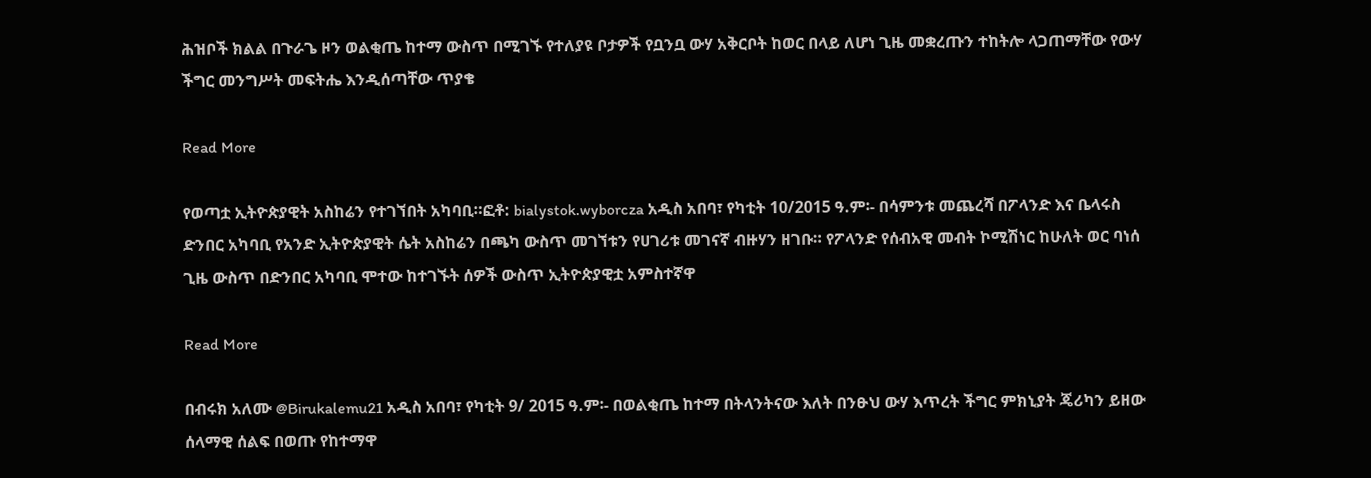ሕዝቦች ክልል በጉራጌ ዞን ወልቂጤ ከተማ ውስጥ በሚገኙ የተለያዩ ቦታዎች የቧንቧ ውሃ አቅርቦት ከወር በላይ ለሆነ ጊዜ መቋረጡን ተከትሎ ላጋጠማቸው የውሃ ችግር መንግሥት መፍትሔ እንዲሰጣቸው ጥያቄ

Read More

የወጣቷ ኢትዮጵያዊት አስከሬን የተገኘበት አካባቢ።ፎቶ: bialystok.wyborcza አዲስ አበባ፣ የካቲት 10/2015 ዓ.ም፡- በሳምንቱ መጨረሻ በፖላንድ እና ቤላሩስ ድንበር አካባቢ የአንድ ኢትዮጵያዊት ሴት አስከሬን በጫካ ውስጥ መገኘቱን የሀገሪቱ መገናኛ ብዙሃን ዘገቡ። የፖላንድ የሰብአዊ መብት ኮሚሽነር ከሁለት ወር ባነሰ ጊዜ ውስጥ በድንበር አካባቢ ሞተው ከተገኙት ሰዎች ውስጥ ኢትዮጵያዊቷ አምስተኛዋ

Read More

በብሩክ አለሙ @Birukalemu21 አዲስ አበባ፣ የካቲት 9/ 2015 ዓ.ም፡- በወልቂጤ ከተማ በትላንትናው እለት በንፁህ ውሃ እጥረት ችግር ምክኒያት ጄሪካን ይዘው  ሰላማዊ ሰልፍ በወጡ የከተማዋ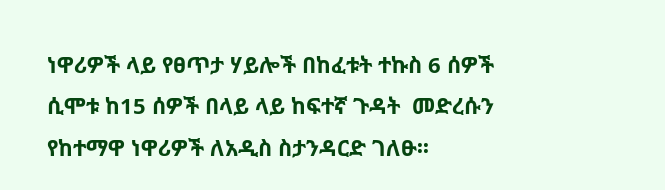ነዋሪዎች ላይ የፀጥታ ሃይሎች በከፈቱት ተኩስ 6 ሰዎች ሲሞቱ ከ15 ሰዎች በላይ ላይ ከፍተኛ ጉዳት  መድረሱን የከተማዋ ነዋሪዎች ለአዲስ ስታንዳርድ ገለፁ፡፡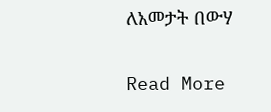ለአመታት በውሃ

Read More